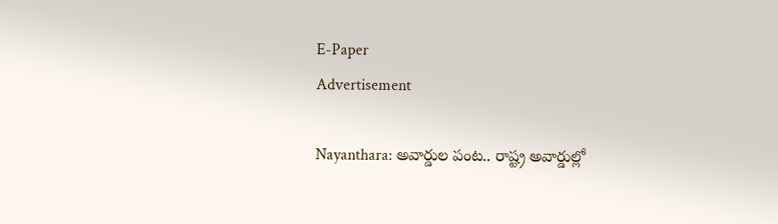E-Paper
Advertisement

Nayanthara: అవార్డుల పంట.. రాష్ట్ర అవార్డుల్లో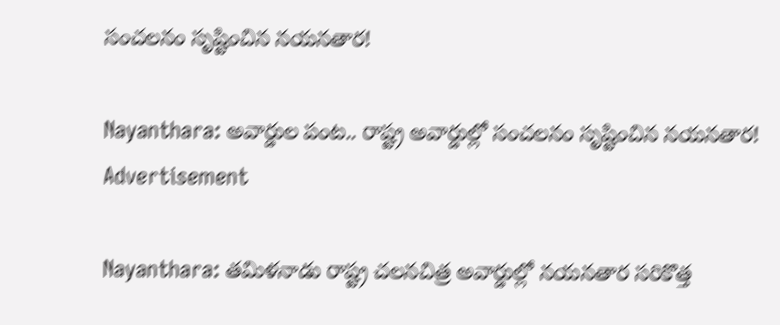సంచలనం సృష్టించిన నయనతార!

Nayanthara: అవార్డుల పంట.. రాష్ట్ర అవార్డుల్లో సంచలనం సృష్టించిన నయనతార!
Advertisement

Nayanthara: తమిళనాడు రాష్ట్ర చలనచిత్ర అవార్డుల్లో నయనతార సరికొత్త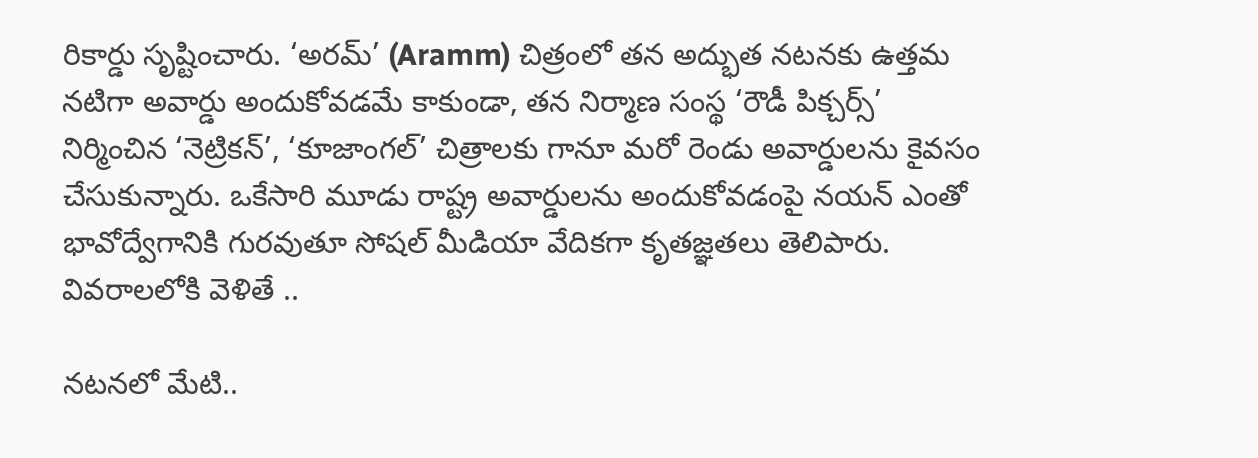రికార్డు సృష్టించారు. ‘అరమ్’ (Aramm) చిత్రంలో తన అద్భుత నటనకు ఉత్తమ నటిగా అవార్డు అందుకోవడమే కాకుండా, తన నిర్మాణ సంస్థ ‘రౌడీ పిక్చర్స్’ నిర్మించిన ‘నెట్రికన్’, ‘కూజాంగల్’ చిత్రాలకు గానూ మరో రెండు అవార్డులను కైవసం చేసుకున్నారు. ఒకేసారి మూడు రాష్ట్ర అవార్డులను అందుకోవడంపై నయన్ ఎంతో భావోద్వేగానికి గురవుతూ సోషల్ మీడియా వేదికగా కృతజ్ఞతలు తెలిపారు. వివరాలలోకి వెళితే ..

నటనలో మేటి..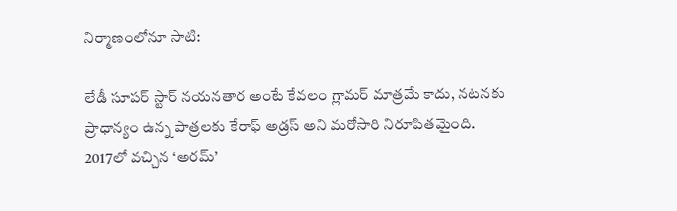నిర్మాణంలోనూ సాటి:

లేడీ సూపర్ స్టార్ నయనతార అంటే కేవలం గ్లామర్ మాత్రమే కాదు, నటనకు ప్రాధాన్యం ఉన్న పాత్రలకు కేరాఫ్ అడ్రస్ అని మరోసారి నిరూపితమైంది. 2017లో వచ్చిన ‘అరమ్’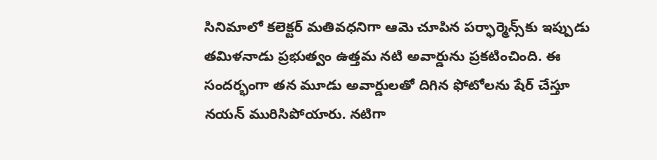సినిమాలో కలెక్టర్ మతివధనిగా ఆమె చూపిన పర్ఫార్మెన్స్‌కు ఇప్పుడు తమిళనాడు ప్రభుత్వం ఉత్తమ నటి అవార్డును ప్రకటించింది. ఈ సందర్భంగా తన మూడు అవార్డులతో దిగిన ఫోటోలను షేర్ చేస్తూ నయన్ మురిసిపోయారు. నటిగా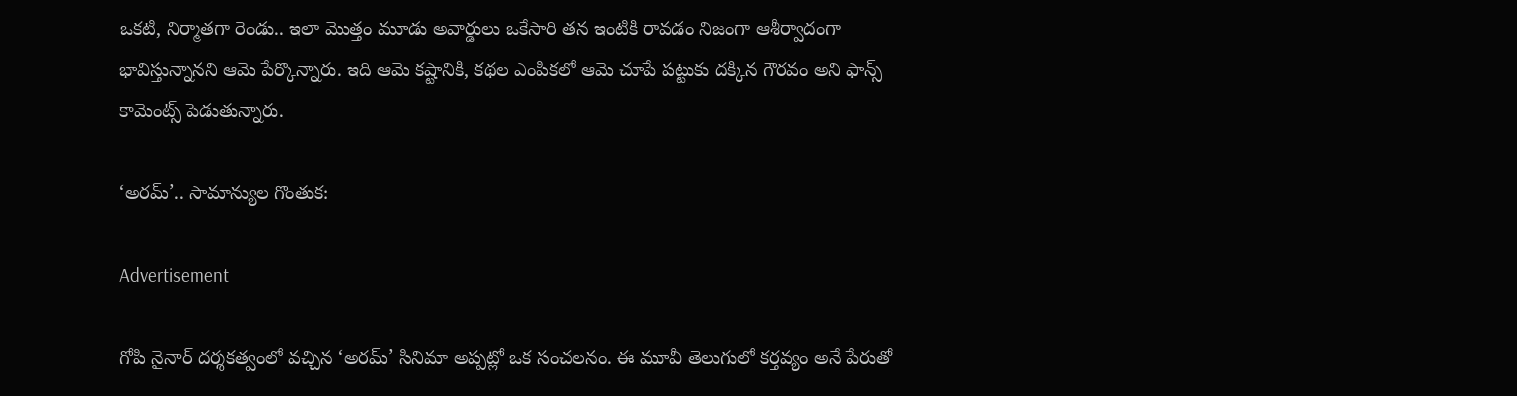ఒకటి, నిర్మాతగా రెండు.. ఇలా మొత్తం మూడు అవార్డులు ఒకేసారి తన ఇంటికి రావడం నిజంగా ఆశీర్వాదంగా భావిస్తున్నానని ఆమె పేర్కొన్నారు. ఇది ఆమె కష్టానికి, కథల ఎంపికలో ఆమె చూపే పట్టుకు దక్కిన గౌరవం అని ఫాన్స్ కామెంట్స్ పెడుతున్నారు.

‘అరమ్’.. సామాన్యుల గొంతుక:

Advertisement

గోపి నైనార్ దర్శకత్వంలో వచ్చిన ‘అరమ్’ సినిమా అప్పట్లో ఒక సంచలనం. ఈ మూవీ తెలుగులో కర్తవ్యం అనే పేరుతో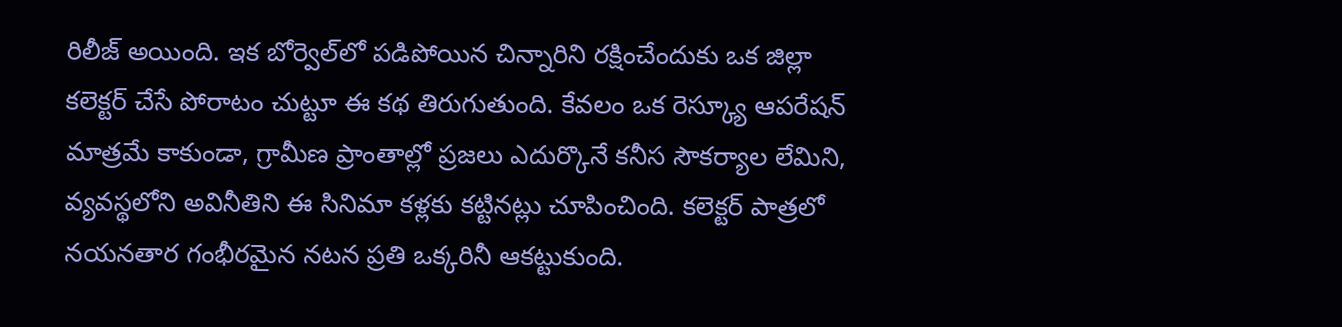రిలీజ్ అయింది. ఇక బోర్వెల్‌లో పడిపోయిన చిన్నారిని రక్షించేందుకు ఒక జిల్లా కలెక్టర్ చేసే పోరాటం చుట్టూ ఈ కథ తిరుగుతుంది. కేవలం ఒక రెస్క్యూ ఆపరేషన్ మాత్రమే కాకుండా, గ్రామీణ ప్రాంతాల్లో ప్రజలు ఎదుర్కొనే కనీస సౌకర్యాల లేమిని, వ్యవస్థలోని అవినీతిని ఈ సినిమా కళ్లకు కట్టినట్లు చూపించింది. కలెక్టర్ పాత్రలో నయనతార గంభీరమైన నటన ప్రతి ఒక్కరినీ ఆకట్టుకుంది.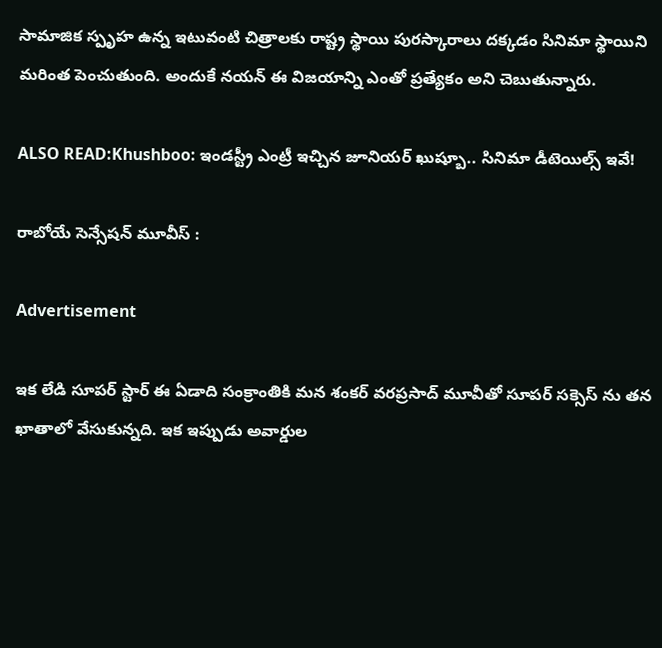సామాజిక స్పృహ ఉన్న ఇటువంటి చిత్రాలకు రాష్ట్ర స్థాయి పురస్కారాలు దక్కడం సినిమా స్థాయిని మరింత పెంచుతుంది. అందుకే నయన్ ఈ విజయాన్ని ఎంతో ప్రత్యేకం అని చెబుతున్నారు.

ALSO READ:Khushboo: ఇండస్ట్రీ ఎంట్రీ ఇచ్చిన జూనియర్ ఖుష్బూ.. సినిమా డీటెయిల్స్ ఇవే!

రాబోయే సెన్సేషన్ మూవీస్ :

Advertisement

ఇక లేడి సూపర్ స్టార్ ఈ ఏడాది సంక్రాంతికి మన శంకర్ వరప్రసాద్ మూవీతో సూపర్ సక్సెస్ ను తన ఖాతాలో వేసుకున్నది. ఇక ఇప్పుడు అవార్డుల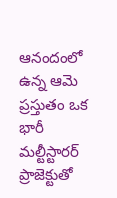ఆనందంలో ఉన్న ఆమె ప్రస్తుతం ఒక భారీ మల్టీస్టారర్ ప్రాజెక్టుతో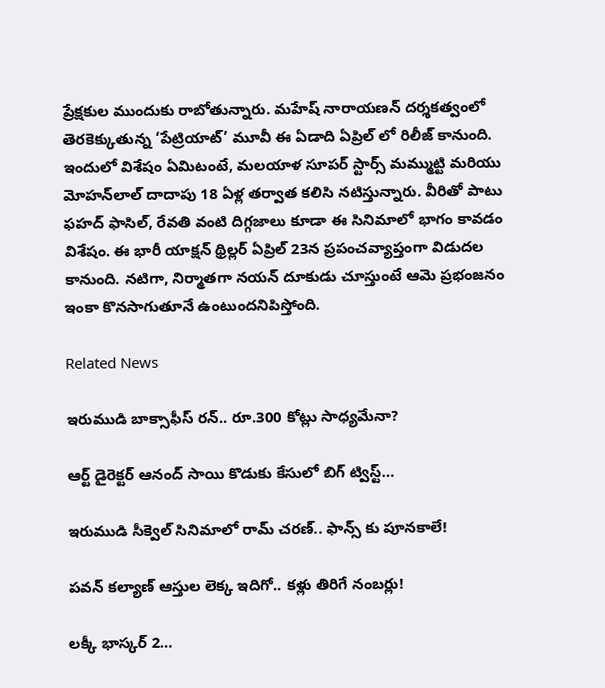ప్రేక్షకుల ముందుకు రాబోతున్నారు. మహేష్ నారాయణన్ దర్శకత్వంలో తెరకెక్కుతున్న ‘పేట్రియాట్’ మూవీ ఈ ఏడాది ఏప్రిల్ లో రిలీజ్ కానుంది. ఇందులో విశేషం ఏమిటంటే, మలయాళ సూపర్ స్టార్స్ మమ్ముట్టి మరియు మోహన్‌లాల్ దాదాపు 18 ఏళ్ల తర్వాత కలిసి నటిస్తున్నారు. వీరితో పాటు ఫహద్ ఫాసిల్, రేవతి వంటి దిగ్గజాలు కూడా ఈ సినిమాలో భాగం కావడం విశేషం. ఈ భారీ యాక్షన్ థ్రిల్లర్ ఏప్రిల్ 23న ప్రపంచవ్యాప్తంగా విడుదల కానుంది. నటిగా, నిర్మాతగా నయన్ దూకుడు చూస్తుంటే ఆమె ప్రభంజనం ఇంకా కొనసాగుతూనే ఉంటుందనిపిస్తోంది.

Related News

ఇరుముడి బాక్సాఫీస్ రన్.. రూ.300 కోట్లు సాధ్యమేనా?

ఆర్ట్ డైరెక్టర్ ఆనంద్ సాయి కొడుకు కేసులో బిగ్ ట్విస్ట్…

ఇరుముడి సీక్వెల్ సినిమాలో రామ్ చరణ్.. ఫాన్స్ కు పూనకాలే!

పవన్‌ కల్యాణ్‌ ఆస్తుల లెక్క ఇదిగో.. కళ్లు తిరిగే నంబర్లు!

లక్కీ భాస్కర్ 2…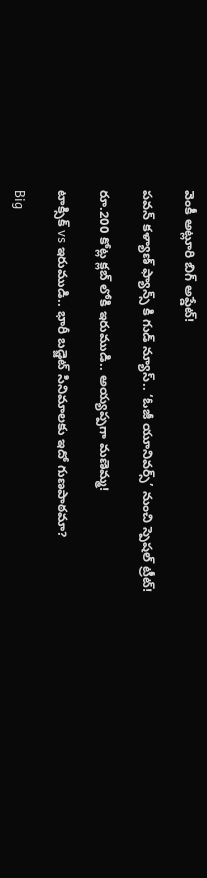వెంకీ అట్లూరి బిగ్ అప్డేట్!

పవన్ కళ్యాణ్ ఫ్యాన్స్ కి గుడ్ న్యూస్.. ‘ఓజీ యూనివర్స్’ నుంచి స్పెషల్ ట్రీట్!

రూ.200 కోట్ల క్లబ్ లోకి ఇరుముడి.. అయ్యప్పగా మణెమ్మ!

టాక్సిక్ vs ఇరుముడి.. భారీ బడ్జెట్ సినిమాలకు ఇదో గుణపాఠమా?

Big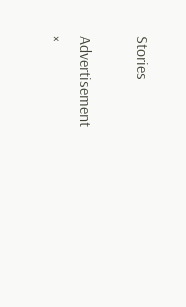Stories

Advertisement
×